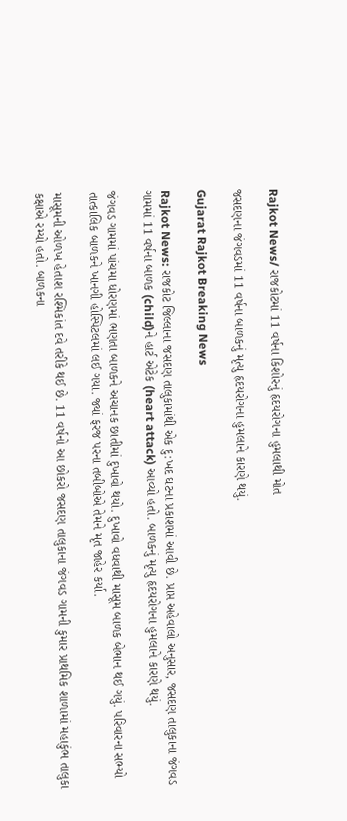Rajkot News/ રાજકોટમાં 11 વર્ષના કિશોરનું હૃદયરોગના હુમલાથી મોત

જસદણના જંગવડમાં 11 વર્ષના બાળકનું મૃત્યુ હૃદયરોગના હુમલાને કારણે થયું.

Gujarat Rajkot Breaking News

Rajkot News: રાજકોટ જિલ્લાના જસદણ તાલુકામાંથી એક દુ:ખદ ઘટના પ્રકાશમાં આવી છે. પ્રાપ્ત અહેવાલો અનુસાર, જસદણ તાલુકાના જંગવડ ગામમાં 11 વર્ષના બાળક (child)ને હાર્ટ એટેક (heart attack) આવ્યો હતો. બાળકનું મૃત્યુ હૃદયરોગના હુમલાને કારણે થયું.

જંગવડ ગામમાં પાંચમા ધોરણમાં ભણતા બાળકને અચાનક છાતીમાં દુખાવો થયો. દુખાવો વધવાથી માસૂમ બાળક બેભાન થઈ ગયું. પરિવારના સભ્યો તાત્કાલિક બાળકને ખાનગી હોસ્પિટલમાં લઈ ગયા. જ્યાં ફરજ પરના તબીબોએ તેમને મૃત જાહેર કર્યા.

માસૂમની ઓળખ હેતાશ રશ્મિકાંત દવે તરીકે થઈ છે. 11 વર્ષનો આ છોકરો જસદણ તાલુકાના જંગવડ ગામની કુમાર પ્રાથમિક શાળામાં મહાકુંભ તાલુકા કક્ષાએ રમ્યો હતો. બાળકના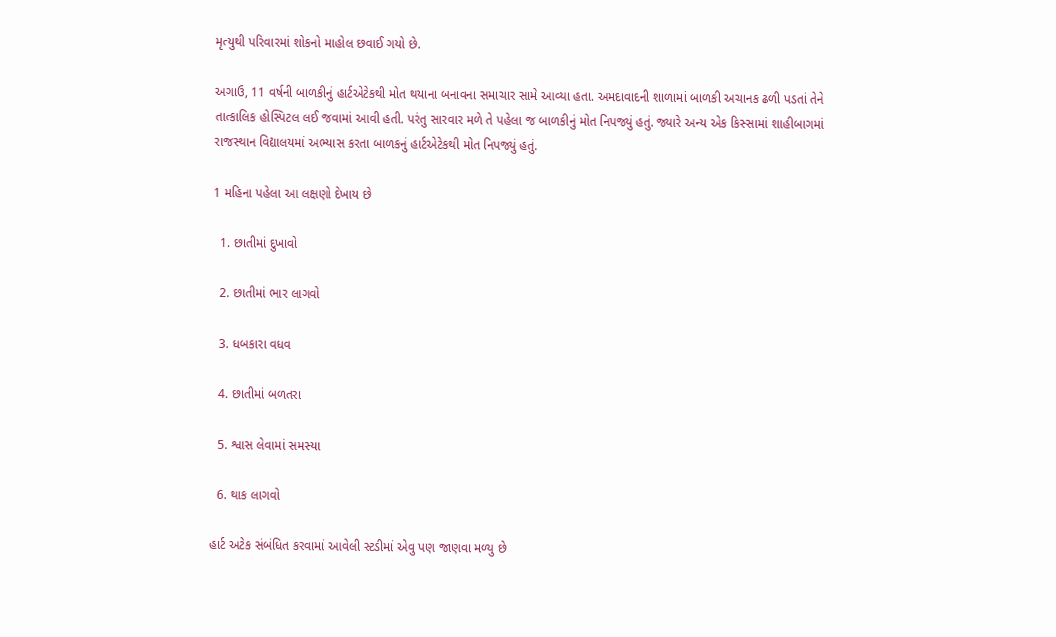મૃત્યુથી પરિવારમાં શોકનો માહોલ છવાઈ ગયો છે.

અગાઉ, 11 વર્ષની બાળકીનું હાર્ટએટેકથી મોત થયાના બનાવના સમાચાર સામે આવ્યા હતા. અમદાવાદની શાળામાં બાળકી અચાનક ઢળી પડતાં તેને તાત્કાલિક હોસ્પિટલ લઈ જવામાં આવી હતી. પરંતુ સારવાર મળે તે પહેલા જ બાળકીનું મોત નિપજ્યું હતું. જ્યારે અન્ય એક કિસ્સામાં શાહીબાગમાં રાજસ્થાન વિદ્યાલયમાં અભ્યાસ કરતા બાળકનું હાર્ટએટેકથી મોત નિપજ્યું હતું.

1 મહિના પહેલા આ લક્ષણો દેખાય છે

  1. છાતીમાં દુખાવો

  2. છાતીમાં ભાર લાગવો

  3. ધબકારા વધવ

  4. છાતીમાં બળતરા

  5. શ્વાસ લેવામાં સમસ્યા

  6. થાક લાગવો

હાર્ટ અટેક સંબંધિત કરવામાં આવેલી સ્ટડીમાં એવુ પણ જાણવા મળ્યુ છે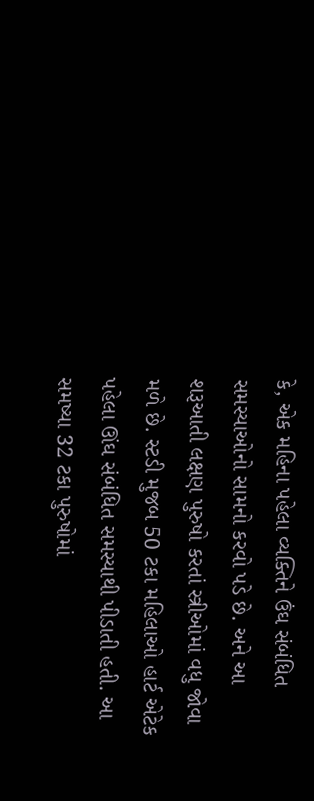કે, એક મહિના પહેલા વ્યક્તિને ઉંઘ સંબંધિત સમસ્યાઓનો સામનો કરવો પડે છે. અને આ શરૂઆતી લક્ષણ પુરુષો કરતાં સ્ત્રીઓમાં વધુ જોવા મળે છે. સ્ટડી મુજબ 50 ટકા મહિલાઓ હાર્ટ એટેક પહેલા ઊંઘ સંબંધિત સમસ્યાથી પીડાતી હતી. આ સમષ્યા 32 ટકા પુરુષોમાં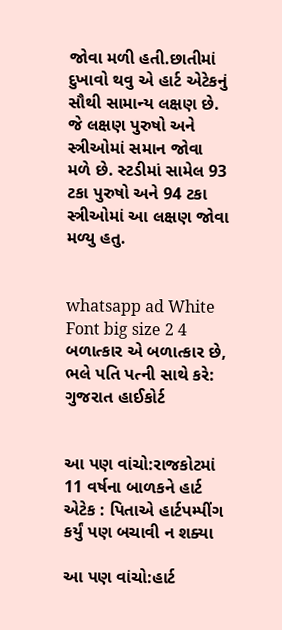જોવા મળી હતી.છાતીમાં દુખાવો થવુ એ હાર્ટ એટેકનું સૌથી સામાન્ય લક્ષણ છે. જે લક્ષણ પુરુષો અને સ્ત્રીઓમાં સમાન જોવા મળે છે. સ્ટડીમાં સામેલ 93 ટકા પુરુષો અને 94 ટકા સ્ત્રીઓમાં આ લક્ષણ જોવા મળ્યુ હતુ.


whatsapp ad White Font big size 2 4 બળાત્કાર એ બળાત્કાર છે, ભલે પતિ પત્ની સાથે કરે: ગુજરાત હાઈકોર્ટ


આ પણ વાંચો:રાજકોટમાં 11 વર્ષના બાળકને હાર્ટ એટેક : પિતાએ હાર્ટપમ્પીંગ કર્યું પણ બચાવી ન શક્યા

આ પણ વાંચો:હાર્ટ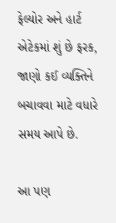ફેલ્યોર અને હાર્ટ એટેકમાં શું છે ફરક, જાણો કઈ વ્યક્તિને બચાવવા માટે વધારે સમય આપે છે.

આ પણ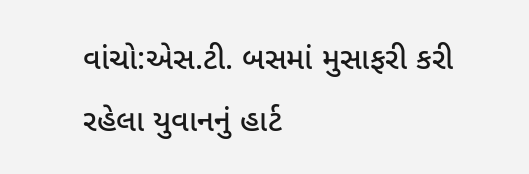વાંચો:એસ.ટી. બસમાં મુસાફરી કરી રહેલા યુવાનનું હાર્ટ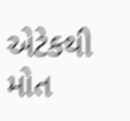એટેકથી મોત